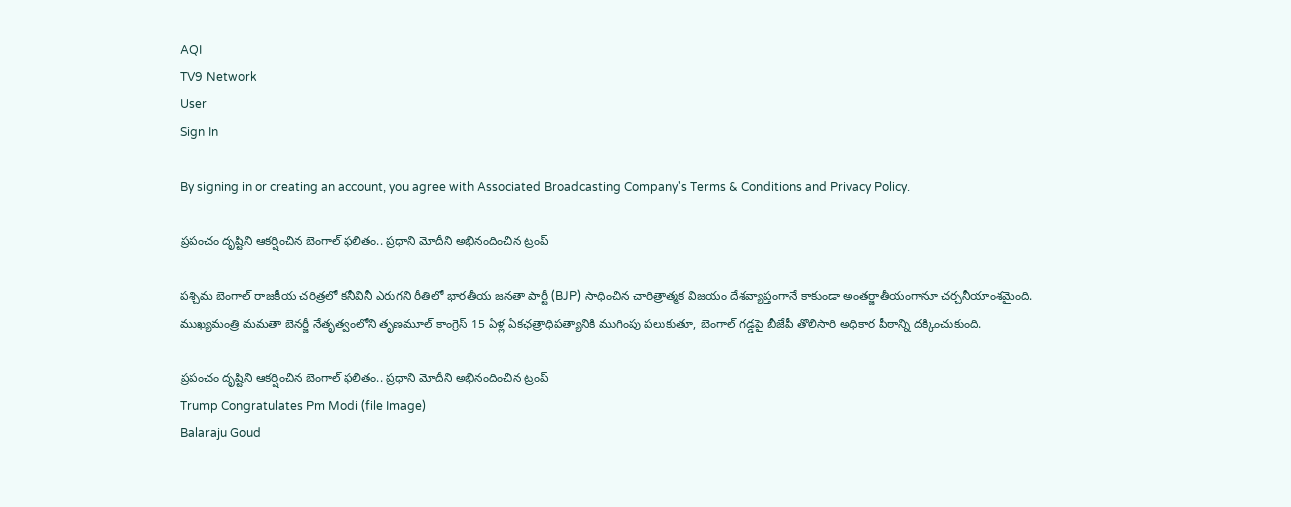AQI
TV9 Network
User
Sign In

By signing in or creating an account, you agree with Associated Broadcasting Company's Terms & Conditions and Privacy Policy.

ప్రపంచం దృష్టిని ఆకర్షించిన బెంగాల్ ఫలితం.. ప్రధాని మోదీని అభినందించిన ట్రంప్

పశ్చిమ బెంగాల్ రాజకీయ చరిత్రలో కనీవినీ ఎరుగని రీతిలో భారతీయ జనతా పార్టీ (BJP) సాధించిన చారిత్రాత్మక విజయం దేశవ్యాప్తంగానే కాకుండా అంతర్జాతీయంగానూ చర్చనీయాంశమైంది. ముఖ్యమంత్రి మమతా బెనర్జీ నేతృత్వంలోని తృణమూల్ కాంగ్రెస్ 15 ఏళ్ల ఏకఛత్రాధిపత్యానికి ముగింపు పలుకుతూ, బెంగాల్ గడ్డపై బీజేపీ తొలిసారి అధికార పీఠాన్ని దక్కించుకుంది.

ప్రపంచం దృష్టిని ఆకర్షించిన బెంగాల్ ఫలితం.. ప్రధాని మోదీని అభినందించిన ట్రంప్
Trump Congratulates Pm Modi (file Image)
Balaraju Goud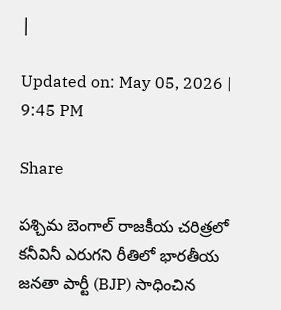|

Updated on: May 05, 2026 | 9:45 PM

Share

పశ్చిమ బెంగాల్ రాజకీయ చరిత్రలో కనీవినీ ఎరుగని రీతిలో భారతీయ జనతా పార్టీ (BJP) సాధించిన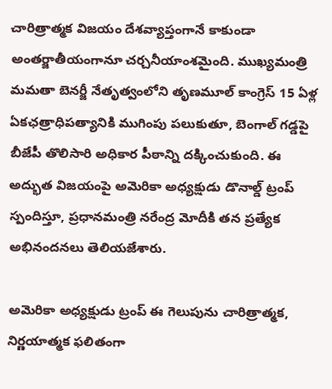చారిత్రాత్మక విజయం దేశవ్యాప్తంగానే కాకుండా అంతర్జాతీయంగానూ చర్చనీయాంశమైంది. ముఖ్యమంత్రి మమతా బెనర్జీ నేతృత్వంలోని తృణమూల్ కాంగ్రెస్ 15 ఏళ్ల ఏకఛత్రాధిపత్యానికి ముగింపు పలుకుతూ, బెంగాల్ గడ్డపై బీజేపీ తొలిసారి అధికార పీఠాన్ని దక్కించుకుంది. ఈ అద్భుత విజయంపై అమెరికా అధ్యక్షుడు డొనాల్డ్ ట్రంప్ స్పందిస్తూ, ప్రధానమంత్రి నరేంద్ర మోదీకి తన ప్రత్యేక అభినందనలు తెలియజేశారు.

అమెరికా అధ్యక్షుడు ట్రంప్ ఈ గెలుపును చారిత్రాత్మక, నిర్ణయాత్మక ఫలితంగా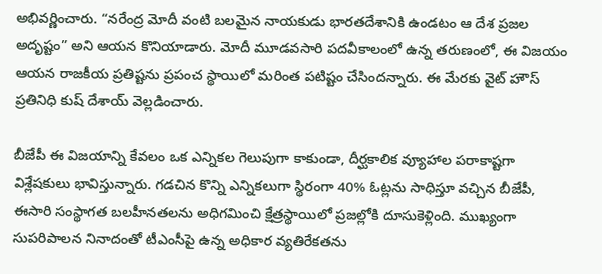అభివర్ణించారు. “నరేంద్ర మోదీ వంటి బలమైన నాయకుడు భారతదేశానికి ఉండటం ఆ దేశ ప్రజల అదృష్టం” అని ఆయన కొనియాడారు. మోదీ మూడవసారి పదవీకాలంలో ఉన్న తరుణంలో, ఈ విజయం ఆయన రాజకీయ ప్రతిష్టను ప్రపంచ స్థాయిలో మరింత పటిష్టం చేసిందన్నారు. ఈ మేరకు వైట్ హౌస్ ప్రతినిధి కుష్ దేశాయ్ వెల్లడించారు.

బీజేపీ ఈ విజయాన్ని కేవలం ఒక ఎన్నికల గెలుపుగా కాకుండా, దీర్ఘకాలిక వ్యూహాల పరాకాష్టగా విశ్లేషకులు భావిస్తున్నారు. గడచిన కొన్ని ఎన్నికలుగా స్థిరంగా 40% ఓట్లను సాధిస్తూ వచ్చిన బీజేపీ, ఈసారి సంస్థాగత బలహీనతలను అధిగమించి క్షేత్రస్థాయిలో ప్రజల్లోకి దూసుకెళ్లింది. ముఖ్యంగా సుపరిపాలన నినాదంతో టీఎంసీపై ఉన్న అధికార వ్యతిరేకతను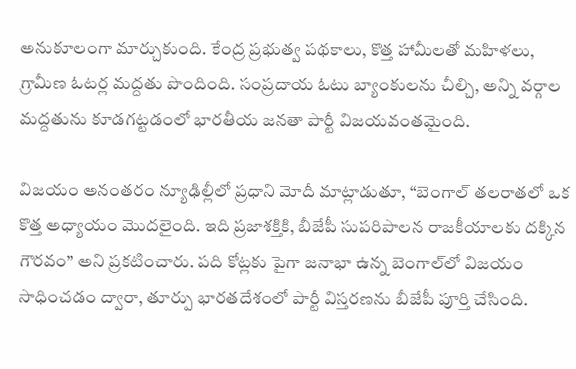అనుకూలంగా మార్చుకుంది. కేంద్ర ప్రభుత్వ పథకాలు, కొత్త హామీలతో మహిళలు, గ్రామీణ ఓటర్ల మద్దతు పొందింది. సంప్రదాయ ఓటు బ్యాంకులను చీల్చి, అన్ని వర్గాల మద్దతును కూడగట్టడంలో భారతీయ జనతా పార్టీ విజయవంతమైంది.

విజయం అనంతరం న్యూఢిల్లీలో ప్రధాని మోదీ మాట్లాడుతూ, “బెంగాల్ తలరాతలో ఒక కొత్త అధ్యాయం మొదలైంది. ఇది ప్రజాశక్తికి, బీజేపీ సుపరిపాలన రాజకీయాలకు దక్కిన గౌరవం” అని ప్రకటించారు. పది కోట్లకు పైగా జనాభా ఉన్న బెంగాల్‌లో విజయం సాధించడం ద్వారా, తూర్పు భారతదేశంలో పార్టీ విస్తరణను బీజేపీ పూర్తి చేసింది.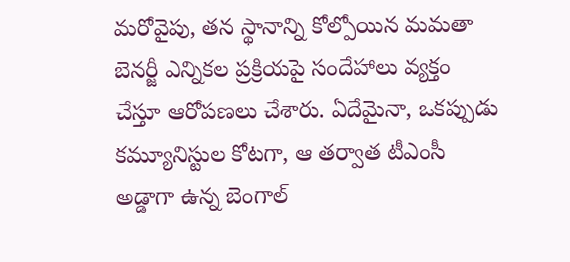మరోవైపు, తన స్థానాన్ని కోల్పోయిన మమతా బెనర్జీ ఎన్నికల ప్రక్రియపై సందేహాలు వ్యక్తం చేస్తూ ఆరోపణలు చేశారు. ఏదేమైనా, ఒకప్పుడు కమ్యూనిస్టుల కోటగా, ఆ తర్వాత టీఎంసీ అడ్డాగా ఉన్న బెంగాల్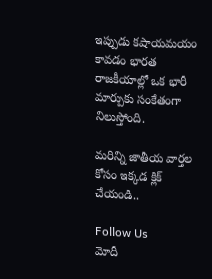ఇప్పుడు కషాయమయం కావడం భారత రాజకీయాల్లో ఒక భారీ మార్పుకు సంకేతంగా నిలుస్తోంది.

మరిన్ని జాతీయ వార్తల కోసం ఇక్కడ క్లిక్ చేయండి..

Follow Us
మోదీ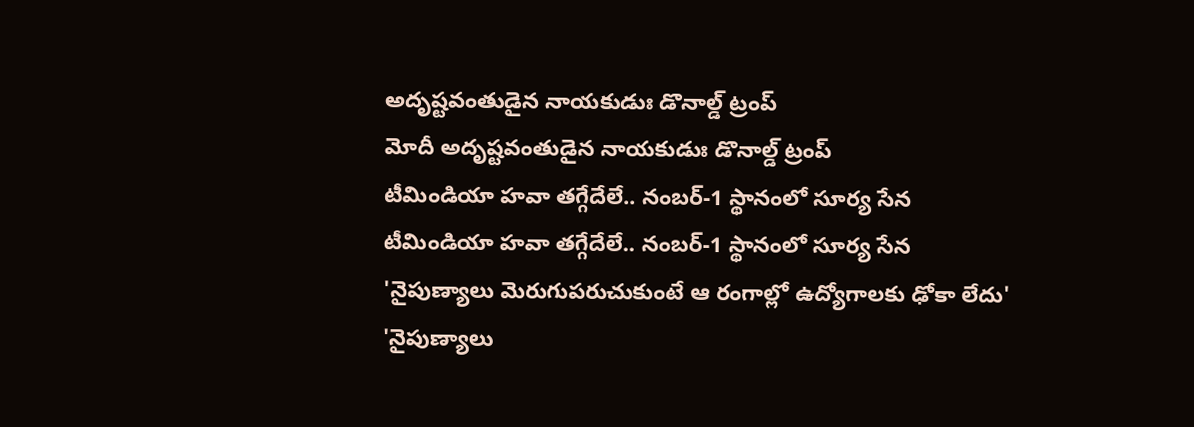అదృష్టవంతుడైన నాయకుడుః డొనాల్డ్ ట్రంప్
మోదీ అదృష్టవంతుడైన నాయకుడుః డొనాల్డ్ ట్రంప్
టీమిండియా హవా తగ్గేదేలే.. నంబర్-1 స్థానంలో సూర్య సేన
టీమిండియా హవా తగ్గేదేలే.. నంబర్-1 స్థానంలో సూర్య సేన
'నైపుణ్యాలు మెరుగుపరుచుకుంటే ఆ రంగాల్లో ఉద్యోగాలకు ఢోకా లేదు'
'నైపుణ్యాలు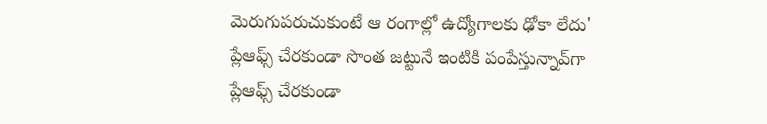మెరుగుపరుచుకుంటే ఆ రంగాల్లో ఉద్యోగాలకు ఢోకా లేదు'
ప్లేఆఫ్స్ చేరకుండా సొంత జట్టునే ఇంటికి పంపేస్తున్నావ్‌గా
ప్లేఆఫ్స్ చేరకుండా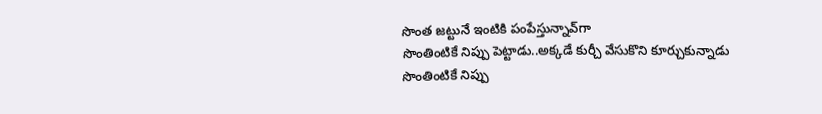సొంత జట్టునే ఇంటికి పంపేస్తున్నావ్‌గా
సొంతింటికే నిప్పు పెట్టాడు..అక్కడే కుర్చీ వేసుకొని కూర్చుకున్నాడు
సొంతింటికే నిప్పు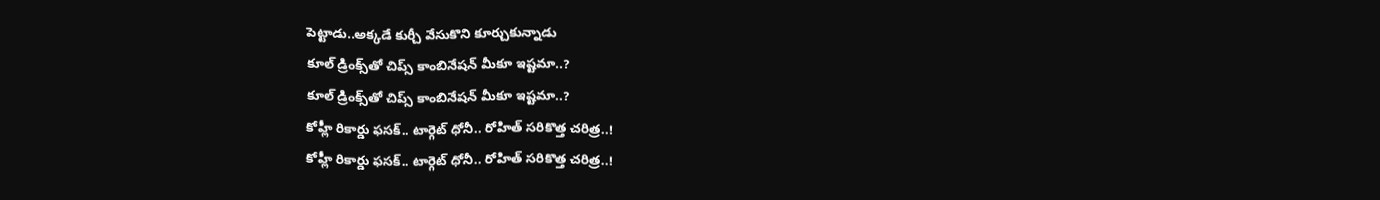పెట్టాడు..అక్కడే కుర్చీ వేసుకొని కూర్చుకున్నాడు
కూల్‌ డ్రింక్స్‌తో చిప్స్‌ కాంబినేషన్‌ మీకూ ఇష్టమా..?
కూల్‌ డ్రింక్స్‌తో చిప్స్‌ కాంబినేషన్‌ మీకూ ఇష్టమా..?
కోహ్లీ రికార్డు ఫసక్.. టార్గెట్ ధోనీ.. రోహిత్ సరికొత్త చరిత్ర..!
కోహ్లీ రికార్డు ఫసక్.. టార్గెట్ ధోనీ.. రోహిత్ సరికొత్త చరిత్ర..!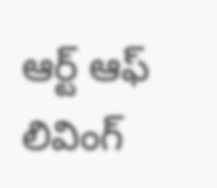ఆర్ట్ ఆఫ్ లివింగ్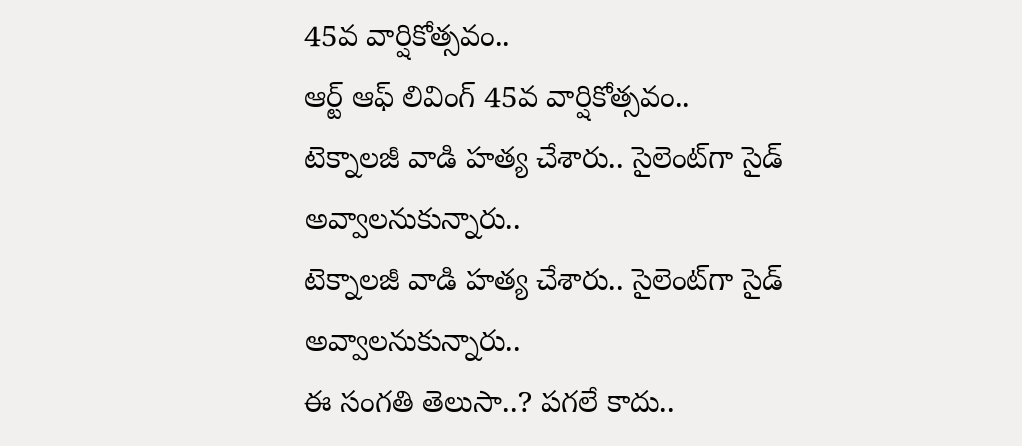45వ వార్షికోత్సవం..
ఆర్ట్ ఆఫ్ లివింగ్ 45వ వార్షికోత్సవం..
టెక్నాలజీ వాడి హత్య చేశారు.. సైలెంట్‌గా సైడ్ అవ్వాలనుకున్నారు..
టెక్నాలజీ వాడి హత్య చేశారు.. సైలెంట్‌గా సైడ్ అవ్వాలనుకున్నారు..
ఈ సంగతి తెలుసా..? పగలే కాదు..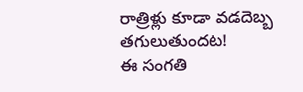రాత్రిళ్లు కూడా వడదెబ్బ తగులుతుందట!
ఈ సంగతి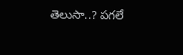తెలుసా..? పగలే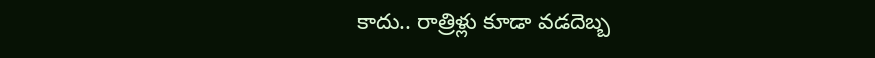కాదు.. రాత్రిళ్లు కూడా వడదెబ్బ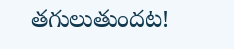తగులుతుందట!